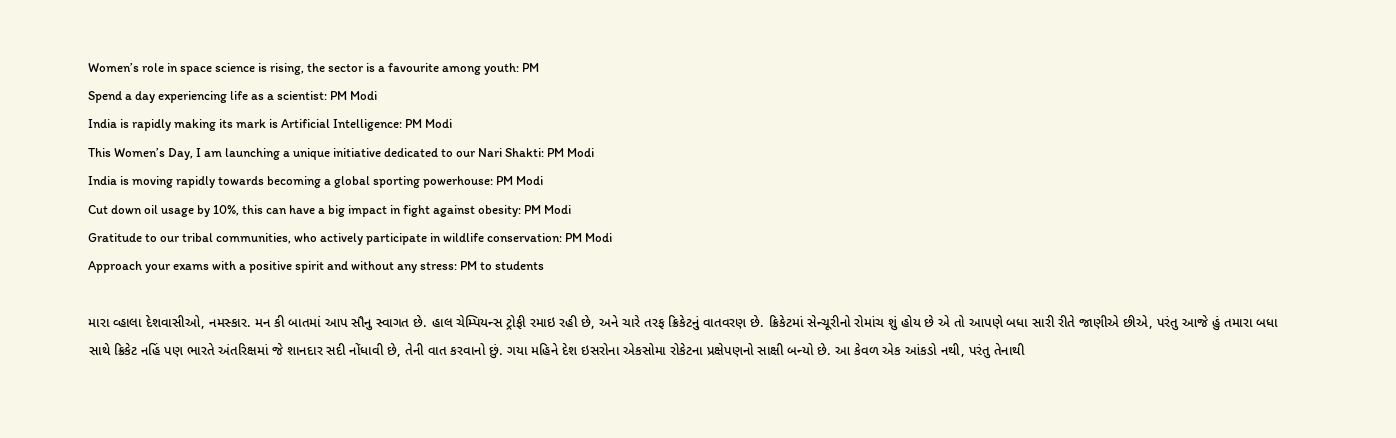Women’s role in space science is rising, the sector is a favourite among youth: PM
Spend a day experiencing life as a scientist: PM Modi
India is rapidly making its mark is Artificial Intelligence: PM Modi
This Women’s Day, I am launching a unique initiative dedicated to our Nari Shakti: PM Modi
India is moving rapidly towards becoming a global sporting powerhouse: PM Modi
Cut down oil usage by 10%, this can have a big impact in fight against obesity: PM Modi
Gratitude to our tribal communities, who actively participate in wildlife conservation: PM Modi
Approach your exams with a positive spirit and without any stress: PM to students

મારા વ્હાલા દેશવાસીઓ, નમસ્કાર. મન કી બાતમાં આપ સૌનુ સ્વાગત છે. હાલ ચેમ્પિયન્સ ટ્રોફી રમાઇ રહી છે, અને ચારે તરફ ક્રિકેટનું વાતવરણ છે. ક્રિકેટમાં સેન્ચૂરીનો રોમાંચ શું હોય છે એ તો આપણે બધા સારી રીતે જાણીએ છીએ, પરંતુ આજે હું તમારા બધા સાથે ક્રિકેટ નહિં પણ ભારતે અંતરિક્ષમાં જે શાનદાર સદી નોંધાવી છે, તેની વાત કરવાનો છું. ગયા મહિને દેશ ઇસરોના એકસોમા રોકેટના પ્રક્ષેપણનો સાક્ષી બન્યો છે. આ કેવળ એક આંકડો નથી, પરંતુ તેનાથી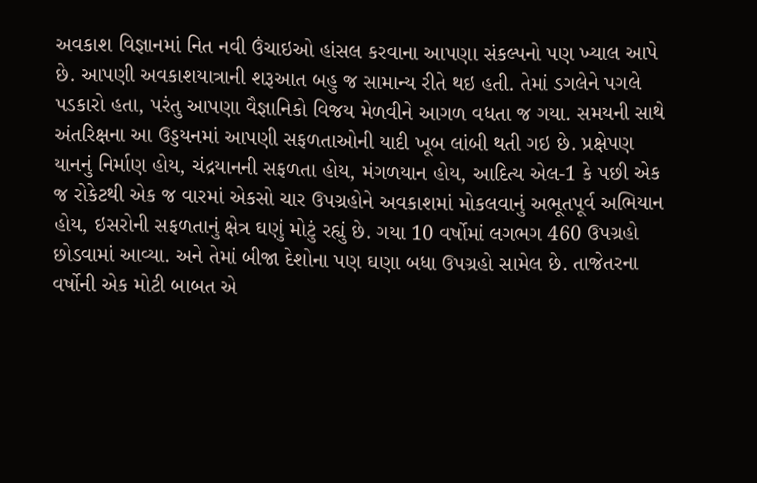અવકાશ વિજ્ઞાનમાં નિત નવી ઉંચાઇઓ હાંસલ કરવાના આપણા સંકલ્પનો પણ ખ્યાલ આપે છે. આપણી અવકાશયાત્રાની શરૂઆત બહુ જ સામાન્ય રીતે થઇ હતી. તેમાં ડગલેને પગલે પડકારો હતા, પરંતુ આપણા વૈજ્ઞાનિકો વિજય મેળવીને આગળ વધતા જ ગયા. સમયની સાથે અંતરિક્ષના આ ઉડ્ડયનમાં આપણી સફળતાઓની યાદી ખૂબ લાંબી થતી ગઇ છે. પ્રક્ષેપણ યાનનું નિર્માણ હોય, ચંદ્રયાનની સફળતા હોય, મંગળયાન હોય, આદિત્ય એલ-1 કે પછી એક જ રોકેટથી એક જ વારમાં એકસો ચાર ઉપગ્રહોને અવકાશમાં મોકલવાનું અભૂતપૂર્વ અભિયાન હોય, ઇસરોની સફળતાનું ક્ષેત્ર ઘણું મોટું રહ્યું છે. ગયા 10 વર્ષોમાં લગભગ 460 ઉપગ્રહો છોડવામાં આવ્યા. અને તેમાં બીજા દેશોના પણ ઘણા બધા ઉપગ્રહો સામેલ છે. તાજેતરના વર્ષોની એક મોટી બાબત એ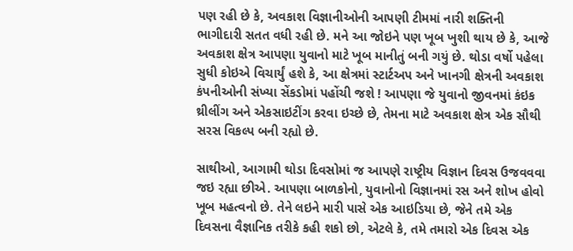પણ રહી છે કે, અવકાશ વિજ્ઞાનીઓની આપણી ટીમમાં નારી શક્તિની ભાગીદારી સતત વધી રહી છે. મને આ જોઇને પણ ખૂબ ખુશી થાય છે કે, આજે અવકાશ ક્ષેત્ર આપણા યુવાનો માટે ખૂબ માનીતું બની ગયું છે. થોડા વર્ષો પહેલા સુધી કોઇએ વિચાર્યું હશે કે, આ ક્ષેત્રમાં સ્ટાર્ટઅપ અને ખાનગી ક્ષેત્રની અવકાશ કંપનીઓની સંખ્યા સેંકડોમાં પહોંચી જશે ! આપણા જે યુવાનો જીવનમાં કંઇક થ્રીલીંગ અને એકસાઇટીંગ કરવા ઇચ્છે છે, તેમના માટે અવકાશ ક્ષેત્ર એક સૌથી સરસ વિકલ્પ બની રહ્યો છે.

સાથીઓ, આગામી થોડા દિવસોમાં જ આપણે રાષ્ટ્રીય વિજ્ઞાન દિવસ ઉજવવવા જઇ રહ્યા છીએ. આપણા બાળકોનો, યુવાનોનો વિજ્ઞાનમાં રસ અને શોખ હોવો ખૂબ મહત્વનો છે. તેને લઇને મારી પાસે એક આઇડિયા છે, જેને તમે એક દિવસના વૈજ્ઞાનિક તરીકે કહી શકો છો, એટલે કે, તમે તમારો એક દિવસ એક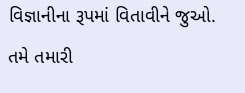વિજ્ઞાનીના રૂપમાં વિતાવીને જુઓ. તમે તમારી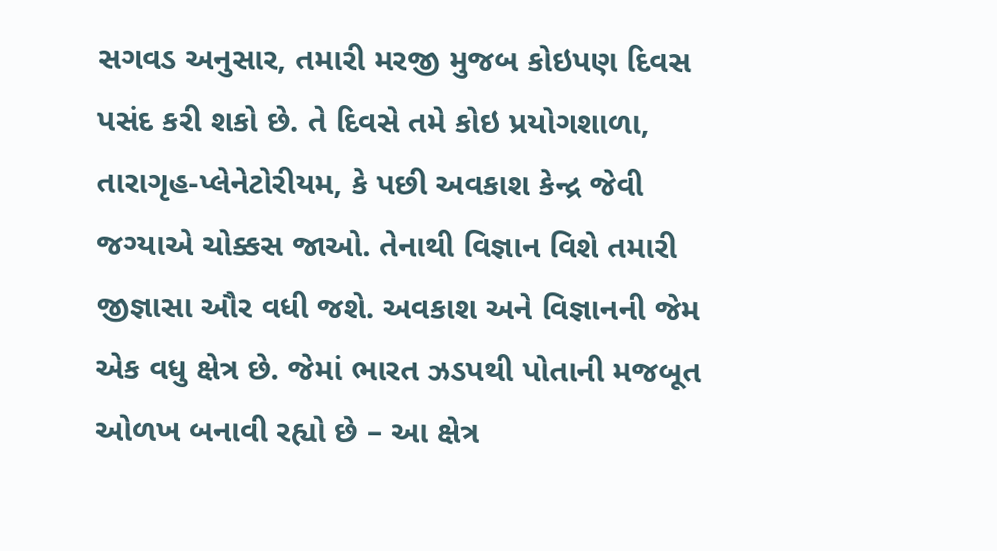સગવડ અનુસાર, તમારી મરજી મુજબ કોઇપણ દિવસ પસંદ કરી શકો છે. તે દિવસે તમે કોઇ પ્રયોગશાળા, તારાગૃહ-પ્લેનેટોરીયમ, કે પછી અવકાશ કેન્દ્ર જેવી જગ્યાએ ચોક્કસ જાઓ. તેનાથી વિજ્ઞાન વિશે તમારી જીજ્ઞાસા ઔર વધી જશે. અવકાશ અને વિજ્ઞાનની જેમ એક વધુ ક્ષેત્ર છે. જેમાં ભારત ઝડપથી પોતાની મજબૂત ઓળખ બનાવી રહ્યો છે – આ ક્ષેત્ર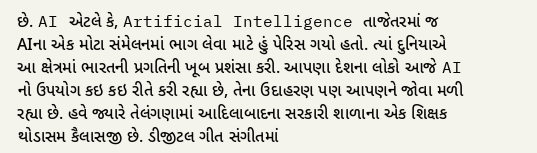છે. AI એટલે કે, Artificial Intelligence તાજેતરમાં જ AIના એક મોટા સંમેલનમાં ભાગ લેવા માટે હું પેરિસ ગયો હતો. ત્યાં દુનિયાએ આ ક્ષેત્રમાં ભારતની પ્રગતિની ખૂબ પ્રશંસા કરી. આપણા દેશના લોકો આજે AI નો ઉપયોગ કઇ કઇ રીતે કરી રહ્યા છે, તેના ઉદાહરણ પણ આપણને જોવા મળી રહ્યા છે. હવે જ્યારે તેલંગણામાં આદિલાબાદના સરકારી શાળાના એક શિક્ષક થોડાસમ કૈલાસજી છે. ડીજીટલ ગીત સંગીતમાં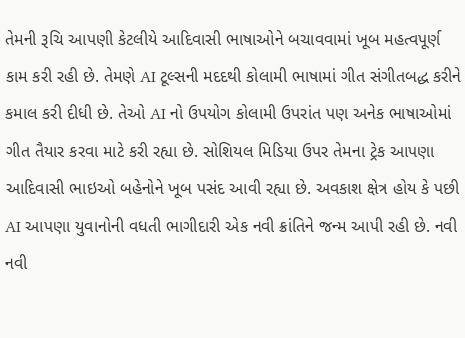તેમની રૂચિ આપણી કેટલીયે આદિવાસી ભાષાઓને બચાવવામાં ખૂબ મહત્વપૂર્ણ કામ કરી રહી છે. તેમણે AI ટૂલ્સની મદદથી કોલામી ભાષામાં ગીત સંગીતબદ્ધ કરીને કમાલ કરી દીધી છે. તેઓ AI નો ઉપયોગ કોલામી ઉપરાંત પણ અનેક ભાષાઓમાં ગીત તૈયાર કરવા માટે કરી રહ્યા છે. સોશિયલ મિડિયા ઉપર તેમના ટ્રેક આપણા આદિવાસી ભાઇઓ બહેનોને ખૂબ પસંદ આવી રહ્યા છે. અવકાશ ક્ષેત્ર હોય કે પછી AI આપણા યુવાનોની વધતી ભાગીદારી એક નવી ક્રાંતિને જન્મ આપી રહી છે. નવી નવી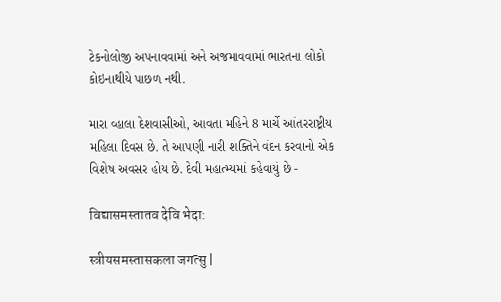ટેકનોલોજી અપનાવવામાં અને અજમાવવામાં ભારતના લોકો કોઇનાથીયે પાછળ નથી.

મારા વ્હાલા દેશવાસીઓ, આવતા મહિને 8 માર્ચે આંતરરાષ્ટ્રીય મહિલા દિવસ છે. તે આપણી નારી શક્તિને વંદન કરવાનો એક વિશેષ અવસર હોય છે. દેવી મહાત્મ્યમાં કહેવાયું છે -

विद्यासमस्तातव देवि भेदा:

स्त्रीयसमस्तासकला जगत्सु |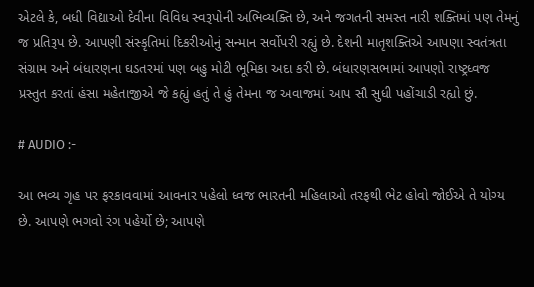એટલે કે, બધી વિદ્યાઓ દેવીના વિવિધ સ્વરૂપોની અભિવ્યક્તિ છે, અને જગતની સમસ્ત નારી શક્તિમાં પણ તેમનું જ પ્રતિરૂપ છે. આપણી સંસ્કૃતિમાં દિકરીઓનું સન્માન સર્વોપરી રહ્યું છે. દેશની માતૃશક્તિએ આપણા સ્વતંત્રતા સંગ્રામ અને બંધારણના ઘડતરમાં પણ બહુ મોટી ભૂમિકા અદા કરી છે. બંધારણસભામાં આપણો રાષ્ટ્રધ્વજ પ્રસ્તુત કરતાં હંસા મહેતાજીએ જે કહ્યું હતું તે હું તેમના જ અવાજમાં આપ સૌ સુધી પહોંચાડી રહ્યો છું.

# AUDIO :-

આ ભવ્ય ગૃહ પર ફરકાવવામાં આવનાર પહેલો ધ્વજ ભારતની મહિલાઓ તરફથી ભેટ હોવો જોઈએ તે યોગ્ય છે. આપણે ભગવો રંગ પહેર્યો છે; આપણે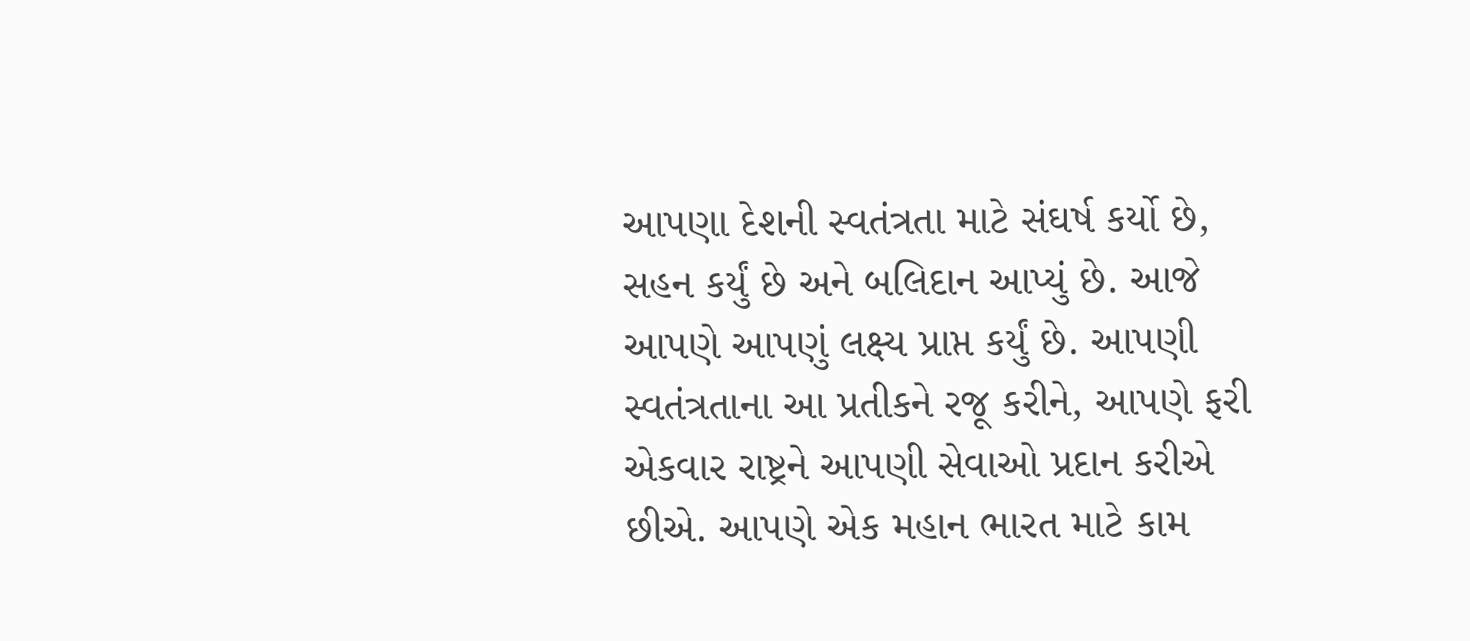આપણા દેશની સ્વતંત્રતા માટે સંઘર્ષ કર્યો છે, સહન કર્યું છે અને બલિદાન આપ્યું છે. આજે આપણે આપણું લક્ષ્ય પ્રાપ્ત કર્યું છે. આપણી સ્વતંત્રતાના આ પ્રતીકને રજૂ કરીને, આપણે ફરી એકવાર રાષ્ટ્રને આપણી સેવાઓ પ્રદાન કરીએ છીએ. આપણે એક મહાન ભારત માટે કામ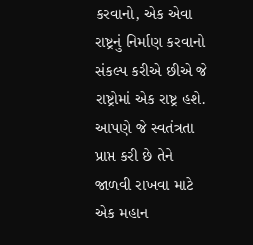કરવાનો, એક એવા રાષ્ટ્રનું નિર્માણ કરવાનો સંકલ્પ કરીએ છીએ જે રાષ્ટ્રોમાં એક રાષ્ટ્ર હશે. આપણે જે સ્વતંત્રતા પ્રાપ્ત કરી છે તેને જાળવી રાખવા માટે એક મહાન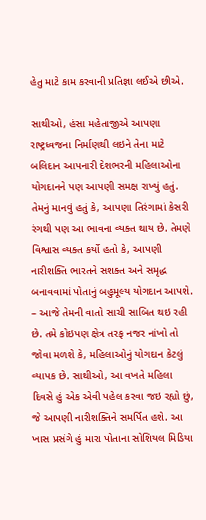હેતુ માટે કામ કરવાની પ્રતિજ્ઞા લઈએ છીએ.

સાથીઓ, હંસા મહેતાજીએ આપણા રાષ્ટ્રધ્વજના નિર્માણથી લઇને તેના માટે બલિદાન આપનારી દેશભરની મહિલાઓના યોગદાનને પણ આપણી સમક્ષ રાખ્યું હતું. તેમનું માનવું હતું કે, આપણા તિરંગામાં કેસરી રંગથી પણ આ ભાવના વ્યક્ત થાય છે. તેમણે વિશ્વાસ વ્યક્ત કર્યો હતો કે, આપણી નારીશક્તિ ભારતને સશક્ત અને સમૃદ્ધ બનાવવામાં પોતાનું બહુમૂલ્ય યોગદાન આપશે. – આજે તેમની વાતો સાચી સાબિત થઇ રહી છે. તમે કોઇપણ ક્ષેત્ર તરફ નજર નાંખો તો જોવા મળશે કે, મહિલાઓનું યોગદાન કેટલું વ્યાપક છે. સાથીઓ, આ વખતે મહિલા દિવસે હું એક એવી પહેલ કરવા જઇ રહ્યો છું, જે આપણી નારીશક્તિને સમર્પિત હશે. આ ખાસ પ્રસંગે હું મારા પોતાના સોશિયલ મિડિયા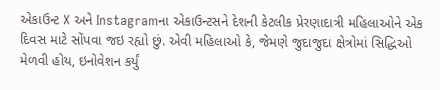એકાઉન્ટ X અને Instagramના એકાઉન્ટસને દેશની કેટલીક પ્રેરણાદાત્રી મહિલાઓને એક દિવસ માટે સોંપવા જઇ રહ્યો છું. એવી મહિલાઓ કે, જેમણે જુદાજુદા ક્ષેત્રોમાં સિદ્ધિઓ મેળવી હોય, ઇનોવેશન કર્યું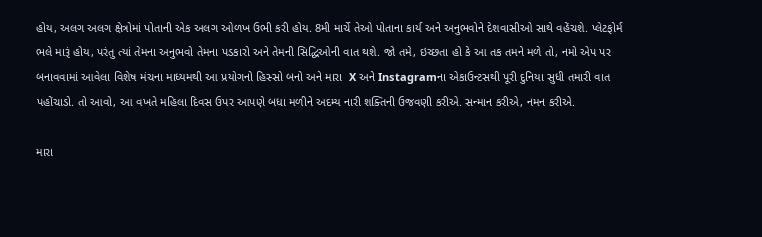હોય, અલગ અલગ ક્ષેત્રોમાં પોતાની એક અલગ ઓળખ ઉભી કરી હોય. 8મી માર્ચે તેઓ પોતાના કાર્ય અને અનુભવોને દેશવાસીઓ સાથે વહેંચશે. પ્લેટફોર્મ ભલે મારૂં હોય, પરંતુ ત્યાં તેમના અનુભવો તેમના પડકારો અને તેમની સિદ્ધિઓની વાત થશે. જો તમે, ઇચ્છતા હો કે આ તક તમને મળે તો, નમો એપ પર બનાવવામાં આવેલા વિશેષ મંચના માધ્યમથી આ પ્રયોગનો હિસ્સો બનો અને મારા  X અને Instagramના એકાઉન્ટસથી પૂરી દુનિયા સુધી તમારી વાત પહોંચાડો. તો આવો, આ વખતે મહિલા દિવસ ઉપર આપણે બધા મળીને અદમ્ય નારી શક્તિની ઉજવણી કરીએ. સન્માન કરીએ, નમન કરીએ.

મારા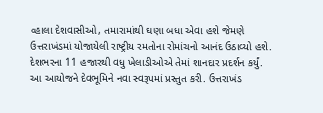વ્હાલા દેશવાસીઓ, તમારામાંથી ઘણા બધા એવા હશે જેમણે ઉત્તરાખંડમાં યોજાયેલી રાષ્ટ્રીય રમતોના રોમાંચનો આનંદ ઉઠાવ્યો હશે. દેશભરના 11 હજારથી વધુ ખેલાડીઓએ તેમાં શાનદાર પ્રદર્શન કર્યું. આ આયોજને દેવભૂમિને નવા સ્વરૂપમાં પ્રસ્તુત કરી. ઉત્તરાખંડ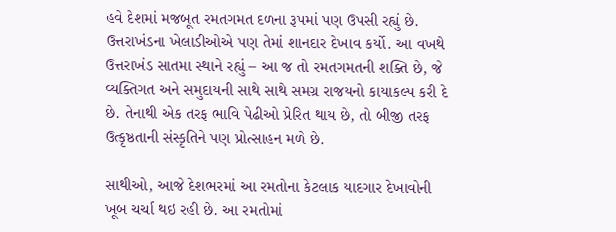હવે દેશમાં મજબૂત રમતગમત દળના રૂપમાં પણ ઉપસી રહ્યું છે. ઉત્તરાખંડના ખેલાડીઓએ પણ તેમાં શાનદાર દેખાવ કર્યો. આ વખથે ઉત્તરાખંડ સાતમા સ્થાને રહ્યું – આ જ તો રમતગમતની શક્તિ છે, જે વ્યક્તિગત અને સમુદાયની સાથે સાથે સમગ્ર રાજયનો કાયાકલ્પ કરી દે છે. તેનાથી એક તરફ ભાવિ પેઢીઓ પ્રેરિત થાય છે, તો બીજી તરફ ઉત્કૃષ્ઠતાની સંસ્કૃતિને પણ પ્રોત્સાહન મળે છે.

સાથીઓ, આજે દેશભરમાં આ રમતોના કેટલાક યાદગાર દેખાવોની ખૂબ ચર્ચા થઇ રહી છે. આ રમતોમાં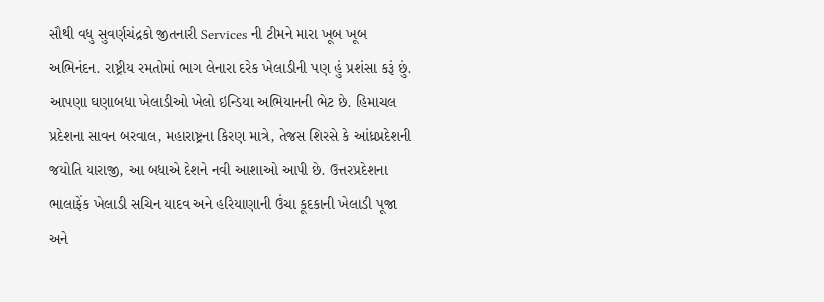સૌથી વધુ સુવર્ણચંદ્રકો જીતનારી Services ની ટીમને મારા ખૂબ ખૂબ અભિનંદન. રાષ્ટ્રીય રમતોમાં ભાગ લેનારા દરેક ખેલાડીની પણ હું પ્રશંસા કરૂં છું. આપણા ઘણાબધા ખેલાડીઓ ખેલો ઇન્ડિયા અભિયાનની ભેટ છે. હિમાચલ પ્રદેશના સાવન બરવાલ, મહારાષ્ટ્રના કિરણ માત્રે, તેજસ શિરસે કે આંધ્રપ્રદેશની જયોતિ યારાજી, આ બધાએ દેશને નવી આશાઓ આપી છે. ઉત્તરપ્રદેશના ભાલાફેંક ખેલાડી સચિન યાદવ અને હરિયાણાની ઉંચા કૂદકાની ખેલાડી પૂજા અને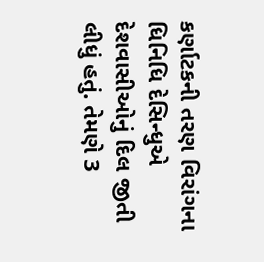કર્ણાટકની તરણ વિરાંગના ધિનિધિ દેસિન્ધુએ દેશવાસીઓનું દિલ જીતી લીધું હતું. તેમણે 3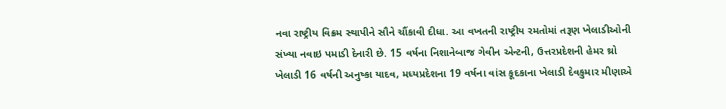નવા રાષ્ટ્રીય વિક્રમ સ્થાપીને સૌને ચૌંકાવી દીધા. આ વખતની રાષ્ટ્રીય રમતોમાં તરૂણ ખેલાડીઓની સંખ્યા નવાઇ પમાડી દેનારી છે. 15 વર્ષના નિશાનેબાજ ગેવીન એન્ટની, ઉત્તરપ્રદેશની હેમર થ્રો ખેલાડી 16 વર્ષની અનુષ્કા યાદવ, મધ્યપ્રદેશના 19 વર્ષના વાંસ કૂદકાના ખેલાડી દેવકુમાર મીણાએ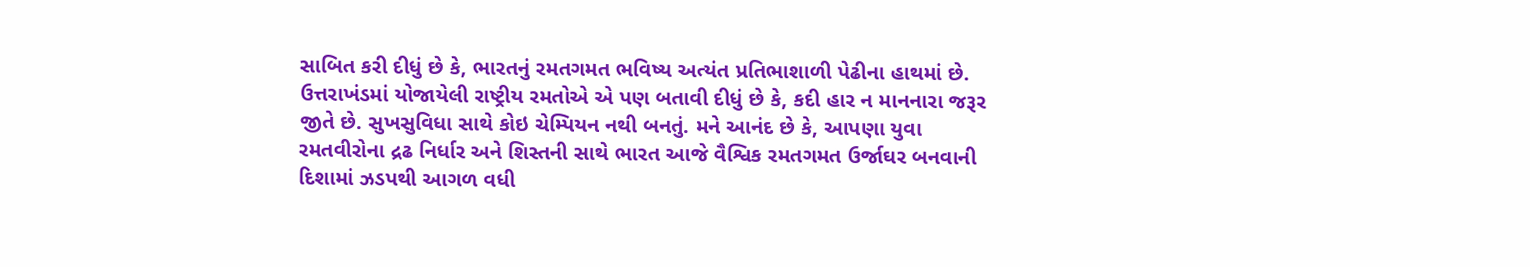સાબિત કરી દીધું છે કે, ભારતનું રમતગમત ભવિષ્ય અત્યંત પ્રતિભાશાળી પેઢીના હાથમાં છે. ઉત્તરાખંડમાં યોજાયેલી રાષ્ટ્રીય રમતોએ એ પણ બતાવી દીધું છે કે, કદી હાર ન માનનારા જરૂર જીતે છે. સુખસુવિધા સાથે કોઇ ચેમ્પિયન નથી બનતું. મને આનંદ છે કે, આપણા યુવા રમતવીરોના દ્રઢ નિર્ધાર અને શિસ્તની સાથે ભારત આજે વૈશ્વિક રમતગમત ઉર્જાઘર બનવાની દિશામાં ઝડપથી આગળ વધી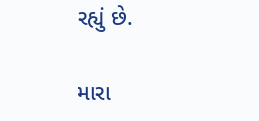રહ્યું છે.

મારા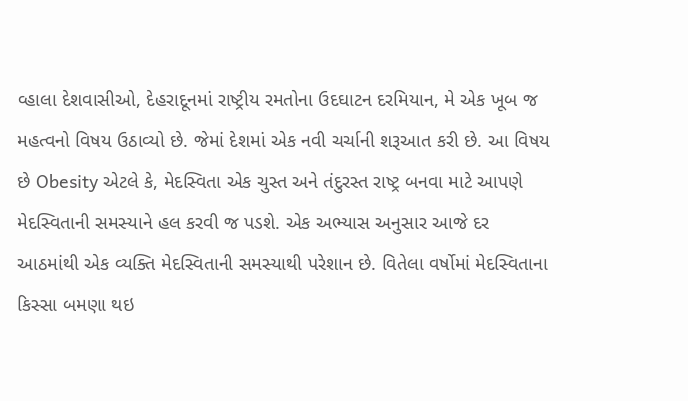વ્હાલા દેશવાસીઓ, દેહરાદૂનમાં રાષ્ટ્રીય રમતોના ઉદઘાટન દરમિયાન, મે એક ખૂબ જ મહત્વનો વિષય ઉઠાવ્યો છે. જેમાં દેશમાં એક નવી ચર્ચાની શરૂઆત કરી છે. આ વિષય છે Obesity એટલે કે, મેદસ્વિતા એક ચુસ્ત અને તંદુરસ્ત રાષ્ટ્ર બનવા માટે આપણે મેદસ્વિતાની સમસ્યાને હલ કરવી જ પડશે. એક અભ્યાસ અનુસાર આજે દર આઠમાંથી એક વ્યક્તિ મેદસ્વિતાની સમસ્યાથી પરેશાન છે. વિતેલા વર્ષોમાં મેદસ્વિતાના કિસ્સા બમણા થઇ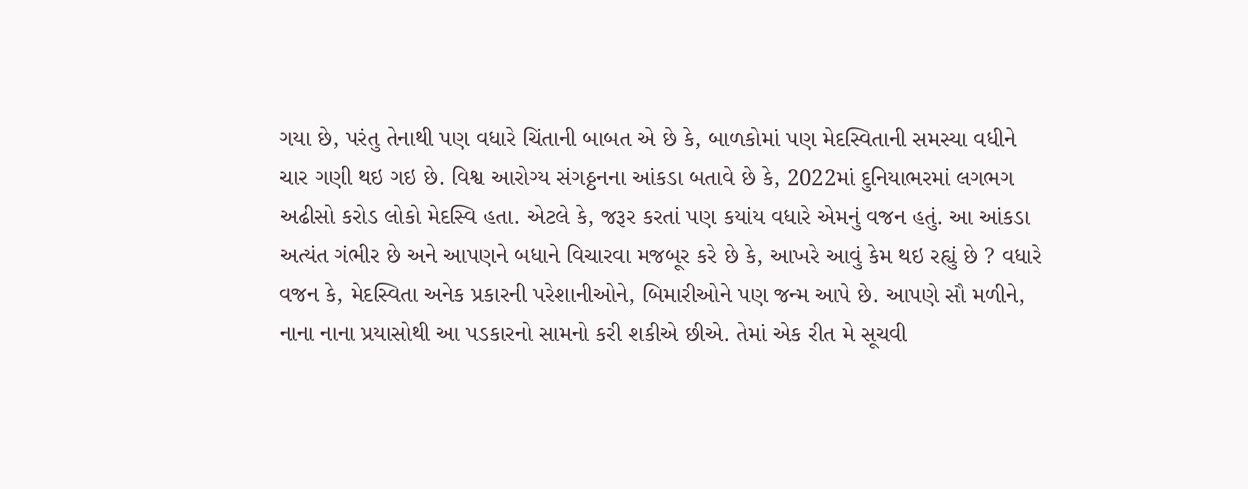ગયા છે, પરંતુ તેનાથી પણ વધારે ચિંતાની બાબત એ છે કે, બાળકોમાં પણ મેદસ્વિતાની સમસ્યા વધીને ચાર ગણી થઇ ગઇ છે. વિશ્વ આરોગ્ય સંગઠ્ઠનના આંકડા બતાવે છે કે, 2022માં દુનિયાભરમાં લગભગ અઢીસો કરોડ લોકો મેદસ્વિ હતા. એટલે કે, જરૂર કરતાં પણ કયાંય વધારે એમનું વજન હતું. આ આંકડા અત્યંત ગંભીર છે અને આપણને બધાને વિચારવા મજબૂર કરે છે કે, આખરે આવું કેમ થઇ રહ્યું છે ? વધારે વજન કે, મેદસ્વિતા અનેક પ્રકારની પરેશાનીઓને, બિમારીઓને પણ જન્મ આપે છે. આપણે સૌ મળીને, નાના નાના પ્રયાસોથી આ પડકારનો સામનો કરી શકીએ છીએ. તેમાં એક રીત મે સૂચવી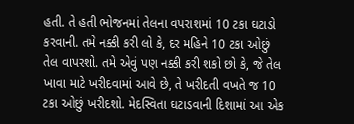હતી. તે હતી ભોજનમાં તેલના વપરાશમાં 10 ટકા ઘટાડો કરવાની. તમે નક્કી કરી લો કે, દર મહિને 10 ટકા ઓછું તેલ વાપરશો. તમે એવું પણ નક્કી કરી શકો છો કે, જે તેલ ખાવા માટે ખરીદવામાં આવે છે, તે ખરીદતી વખતે જ 10 ટકા ઓછું ખરીદશો. મેદસ્વિતા ઘટાડવાની દિશામાં આ એક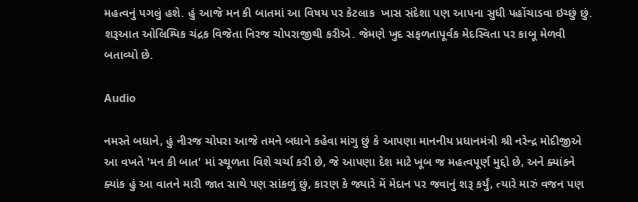મહત્વનું પગલું હશે. હું આજે મન કી બાતમાં આ વિષય પર કેટલાક  ખાસ સંદેશા પણ આપના સુધી પહોંચાડવા ઇચ્છું છું. શરૂઆત ઓલિમ્પિક ચંદ્રક વિજેતા નિરજ ચોપરાજીથી કરીએ. જેમણે ખુદ સફળતાપૂર્વક મેદસ્વિતા પર કાબૂ મેળવી બતાવ્યો છે.

Audio

નમસ્તે બધાને, હું નીરજ ચોપરા આજે તમને બધાને કહેવા માંગુ છું કે આપણા માનનીય પ્રધાનમંત્રી શ્રી નરેન્દ્ર મોદીજીએ આ વખતે 'મન કી બાત' માં સ્થૂળતા વિશે ચર્ચા કરી છે, જે આપણા દેશ માટે ખૂબ જ મહત્વપૂર્ણ મુદ્દો છે, અને ક્યાંકને ક્યાંક હું આ વાતને મારી જાત સાથે પણ સાંકળું છું, કારણ કે જ્યારે મેં મેદાન પર જવાનું શરૂ કર્યું, ત્યારે મારું વજન પણ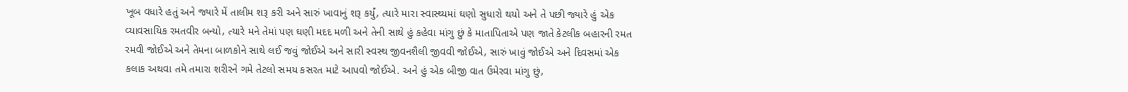ખૂબ વધારે હતું અને જ્યારે મેં તાલીમ શરૂ કરી અને સારું ખાવાનું શરૂ કર્યું, ત્યારે મારા સ્વાસ્થ્યમાં ઘણો સુધારો થયો અને તે પછી જ્યારે હું એક વ્યાવસાયિક રમતવીર બન્યો, ત્યારે મને તેમાં પણ ઘણી મદદ મળી અને તેની સાથે હું કહેવા માંગુ છું કે માતાપિતાએ પણ જાતે કેટલીક બહારની રમત રમવી જોઈએ અને તેમના બાળકોને સાથે લઈ જવું જોઈએ અને સારી સ્વસ્થ જીવનશૈલી જીવવી જોઈએ, સારું ખાવું જોઈએ અને દિવસમાં એક કલાક અથવા તમે તમારા શરીરને ગમે તેટલો સમય કસરત માટે આપવો જોઈએ. અને હું એક બીજી વાત ઉમેરવા માંગુ છું,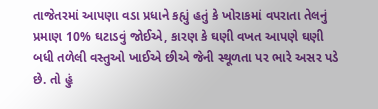તાજેતરમાં આપણા વડા પ્રધાને કહ્યું હતું કે ખોરાકમાં વપરાતા તેલનું પ્રમાણ 10% ઘટાડવું જોઈએ, કારણ કે ઘણી વખત આપણે ઘણી બધી તળેલી વસ્તુઓ ખાઈએ છીએ જેની સ્થૂળતા પર ભારે અસર પડે છે. તો હું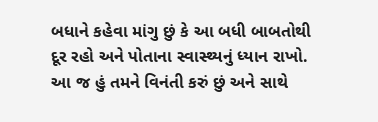બધાને કહેવા માંગુ છું કે આ બધી બાબતોથી દૂર રહો અને પોતાના સ્વાસ્થ્યનું ધ્યાન રાખો. આ જ હું તમને વિનંતી કરું છું અને સાથે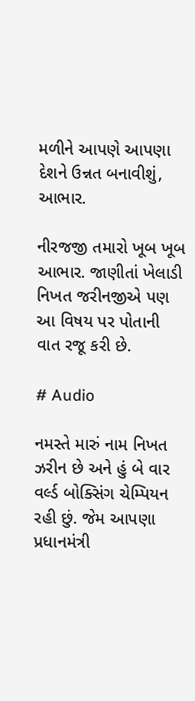મળીને આપણે આપણા દેશને ઉન્નત બનાવીશું, આભાર.

નીરજજી તમારો ખૂબ ખૂબ આભાર. જાણીતાં ખેલાડી નિખત જરીનજીએ પણ આ વિષય પર પોતાની વાત રજૂ કરી છે.

# Audio

નમસ્તે મારું નામ નિખત ઝરીન છે અને હું બે વાર વર્લ્ડ બોક્સિંગ ચેમ્પિયન રહી છું. જેમ આપણા પ્રધાનમંત્રી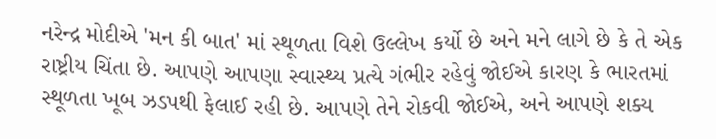નરેન્દ્ર મોદીએ 'મન કી બાત' માં સ્થૂળતા વિશે ઉલ્લેખ કર્યો છે અને મને લાગે છે કે તે એક રાષ્ટ્રીય ચિંતા છે. આપણે આપણા સ્વાસ્થ્ય પ્રત્યે ગંભીર રહેવું જોઈએ કારણ કે ભારતમાં સ્થૂળતા ખૂબ ઝડપથી ફેલાઈ રહી છે. આપણે તેને રોકવી જોઈએ, અને આપણે શક્ય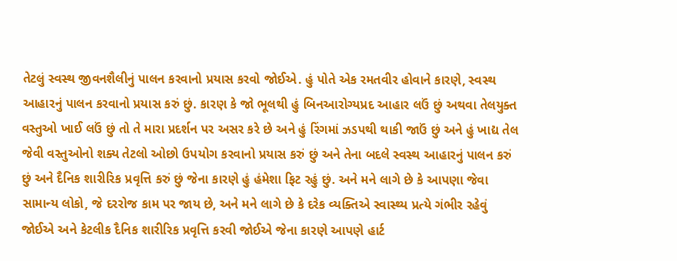તેટલું સ્વસ્થ જીવનશૈલીનું પાલન કરવાનો પ્રયાસ કરવો જોઈએ. હું પોતે એક રમતવીર હોવાને કારણે, સ્વસ્થ આહારનું પાલન કરવાનો પ્રયાસ કરું છું. કારણ કે જો ભૂલથી હું બિનઆરોગ્યપ્રદ આહાર લઉં છું અથવા તેલયુક્ત વસ્તુઓ ખાઈ લઉં છું તો તે મારા પ્રદર્શન પર અસર કરે છે અને હું રિંગમાં ઝડપથી થાકી જાઉં છું અને હું ખાદ્ય તેલ જેવી વસ્તુઓનો શક્ય તેટલો ઓછો ઉપયોગ કરવાનો પ્રયાસ કરું છું અને તેના બદલે સ્વસ્થ આહારનું પાલન કરું છું અને દૈનિક શારીરિક પ્રવૃત્તિ કરું છું જેના કારણે હું હંમેશા ફિટ રહું છું. અને મને લાગે છે કે આપણા જેવા સામાન્ય લોકો, જે દરરોજ કામ પર જાય છે, અને મને લાગે છે કે દરેક વ્યક્તિએ સ્વાસ્થ્ય પ્રત્યે ગંભીર રહેવું જોઈએ અને કેટલીક દૈનિક શારીરિક પ્રવૃત્તિ કરવી જોઈએ જેના કારણે આપણે હાર્ટ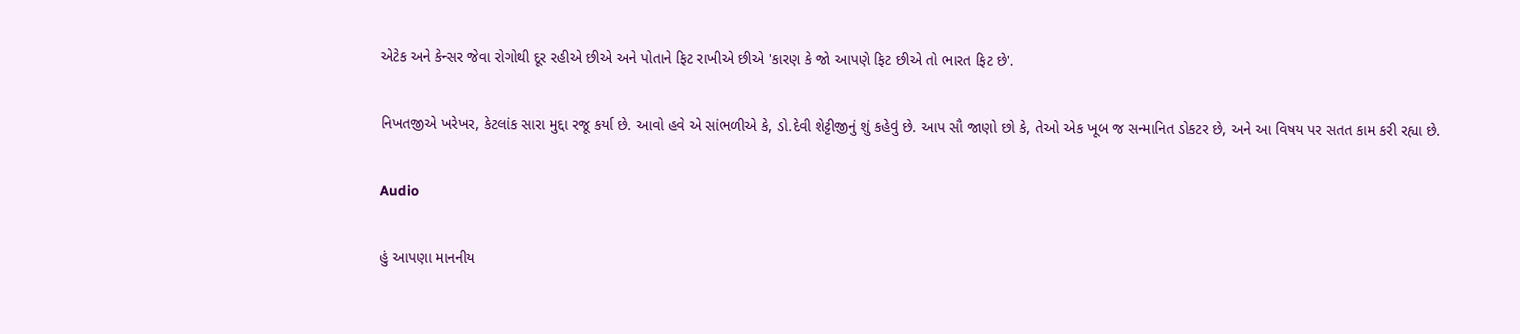એટેક અને કેન્સર જેવા રોગોથી દૂર રહીએ છીએ અને પોતાને ફિટ રાખીએ છીએ 'કારણ કે જો આપણે ફિટ છીએ તો ભારત ફિટ છે'.

નિખતજીએ ખરેખર, કેટલાંક સારા મુદ્દા રજૂ કર્યા છે. આવો હવે એ સાંભળીએ કે, ડો.દેવી શેટ્ટીજીનું શું કહેવું છે. આપ સૌ જાણો છો કે, તેઓ એક ખૂબ જ સન્માનિત ડોકટર છે, અને આ વિષય પર સતત કામ કરી રહ્યા છે.

Audio

હું આપણા માનનીય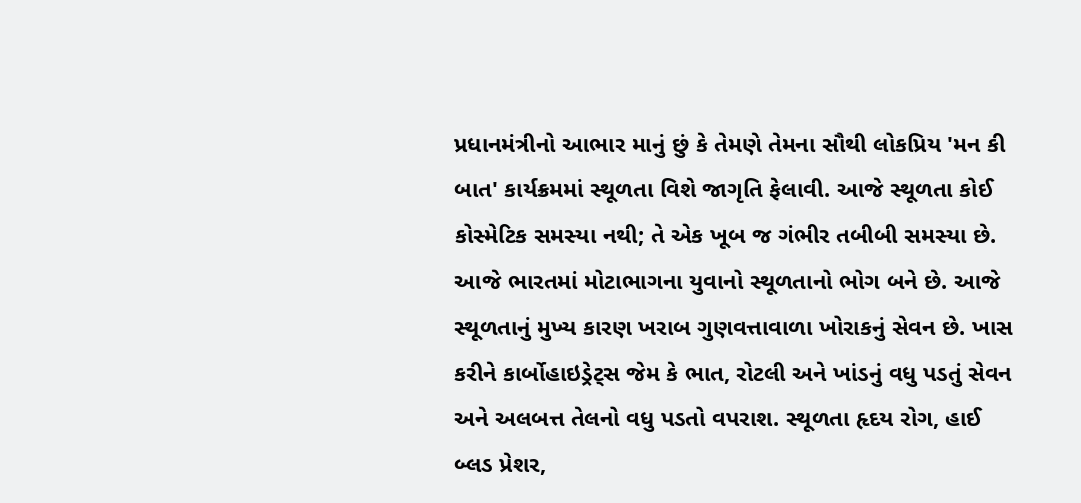પ્રધાનમંત્રીનો આભાર માનું છું કે તેમણે તેમના સૌથી લોકપ્રિય 'મન કી બાત' કાર્યક્રમમાં સ્થૂળતા વિશે જાગૃતિ ફેલાવી. આજે સ્થૂળતા કોઈ કોસ્મેટિક સમસ્યા નથી; તે એક ખૂબ જ ગંભીર તબીબી સમસ્યા છે. આજે ભારતમાં મોટાભાગના યુવાનો સ્થૂળતાનો ભોગ બને છે. આજે સ્થૂળતાનું મુખ્ય કારણ ખરાબ ગુણવત્તાવાળા ખોરાકનું સેવન છે. ખાસ કરીને કાર્બોહાઇડ્રેટ્સ જેમ કે ભાત, રોટલી અને ખાંડનું વધુ પડતું સેવન અને અલબત્ત તેલનો વધુ પડતો વપરાશ. સ્થૂળતા હૃદય રોગ, હાઈ બ્લડ પ્રેશર,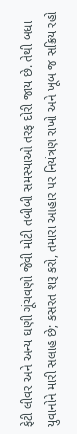ફેટી લીવર અને અન્ય ઘણી ગૂંચવણો જેવી મોટી તબીબી સમસ્યાઓ તરફ દોરી જાય છે. તેથી બધા યુવાનોને મારી સલાહ છે; કસરત શરૂ કરો, તમારા આહાર પર નિયંત્રણ રાખો અને ખૂબ જ સક્રિય રહો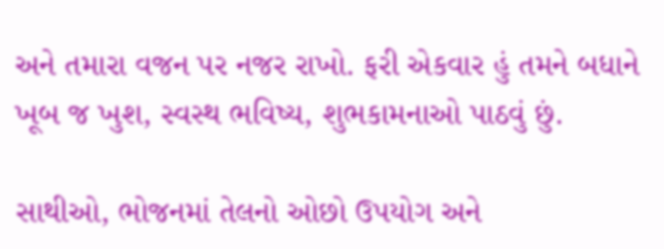અને તમારા વજન પર નજર રાખો. ફરી એકવાર હું તમને બધાને ખૂબ જ ખુશ, સ્વસ્થ ભવિષ્ય, શુભકામનાઓ પાઠવું છું.

સાથીઓ, ભોજનમાં તેલનો ઓછો ઉપયોગ અને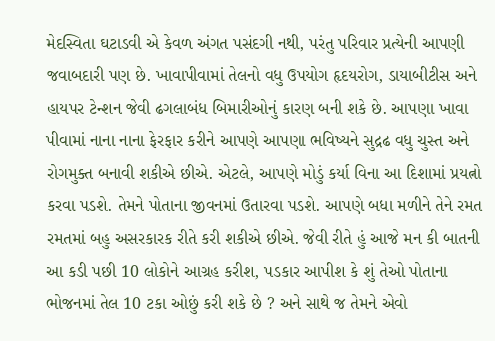મેદસ્વિતા ઘટાડવી એ કેવળ અંગત પસંદગી નથી, પરંતુ પરિવાર પ્રત્યેની આપણી જવાબદારી પણ છે. ખાવાપીવામાં તેલનો વધુ ઉપયોગ હૃદયરોગ, ડાયાબીટીસ અને હાયપર ટેન્શન જેવી ઢગલાબંધ બિમારીઓનું કારણ બની શકે છે. આપણા ખાવા પીવામાં નાના નાના ફેરફાર કરીને આપણે આપણા ભવિષ્યને સુદ્રઢ વધુ ચુસ્ત અને રોગમુક્ત બનાવી શકીએ છીએ. એટલે, આપણે મોડું કર્યા વિના આ દિશામાં પ્રયત્નો કરવા પડશે. તેમને પોતાના જીવનમાં ઉતારવા પડશે. આપણે બધા મળીને તેને રમત રમતમાં બહુ અસરકારક રીતે કરી શકીએ છીએ. જેવી રીતે હું આજે મન કી બાતની આ કડી પછી 10 લોકોને આગ્રહ કરીશ, પડકાર આપીશ કે શું તેઓ પોતાના ભોજનમાં તેલ 10 ટકા ઓછું કરી શકે છે ? અને સાથે જ તેમને એવો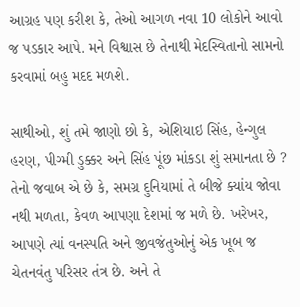આગ્રહ પણ કરીશ કે, તેઓ આગળ નવા 10 લોકોને આવો જ પડકાર આપે. મને વિશ્વાસ છે તેનાથી મેદસ્વિતાનો સામનો કરવામાં બહુ મદદ મળશે.

સાથીઓ, શું તમે જાણો છો કે, એશિયાઇ સિંહ, હેન્ગુલ હરણ, પીગ્મી ડુક્કર અને સિંહ પૂંછ માંકડા શું સમાનતા છે ? તેનો જવાબ એ છે કે, સમગ્ર દુનિયામાં તે બીજે ક્યાંય જોવા નથી મળતા, કેવળ આપણા દેશમાં જ મળે છે. ખરેખર, આપણે ત્યાં વનસ્પતિ અને જીવજંતુઓનું એક ખૂબ જ ચેતનવંતુ પરિસર તંત્ર છે. અને તે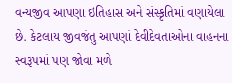વન્યજીવ આપણા ઇતિહાસ અને સંસ્કૃતિમાં વણાયેલા છે. કેટલાય જીવજંતુ આપણાં દેવીદેવતાઓના વાહનના સ્વરૂપમાં પણ જોવા મળે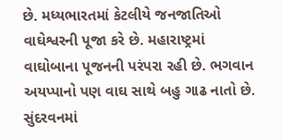છે. મધ્યભારતમાં કેટલીયે જનજાતિઓ વાઘેશ્વરની પૂજા કરે છે. મહારાષ્ટ્રમાં વાઘોબાના પૂજનની પરંપરા રહી છે. ભગવાન અયપ્પાનો પણ વાઘ સાથે બહુ ગાઢ નાતો છે. સુંદરવનમાં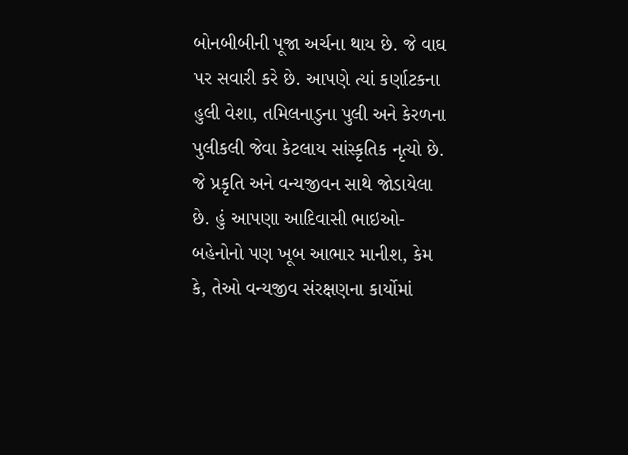બોનબીબીની પૂજા અર્ચના થાય છે. જે વાઘ પર સવારી કરે છે. આપણે ત્યાં કર્ણાટકના હુલી વેશા, તમિલનાડુના પુલી અને કેરળના પુલીકલી જેવા કેટલાય સાંસ્કૃતિક નૃત્યો છે. જે પ્રકૃતિ અને વન્યજીવન સાથે જોડાયેલા છે. હું આપણા આદિવાસી ભાઇઓ-બહેનોનો પણ ખૂબ આભાર માનીશ, કેમ કે, તેઓ વન્યજીવ સંરક્ષણના કાર્યોમાં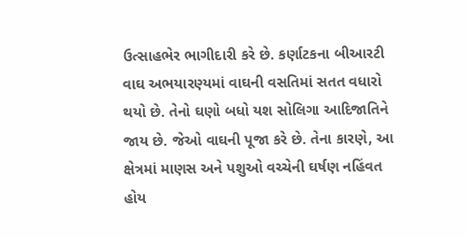ઉત્સાહભેર ભાગીદારી કરે છે. કર્ણાટકના બીઆરટી વાઘ અભયારણ્યમાં વાઘની વસતિમાં સતત વધારો થયો છે. તેનો ઘણો બધો યશ સોલિગા આદિજાતિને જાય છે. જેઓ વાઘની પૂજા કરે છે. તેના કારણે, આ ક્ષેત્રમાં માણસ અને પશુઓ વચ્ચેની ઘર્ષણ નહિંવત હોય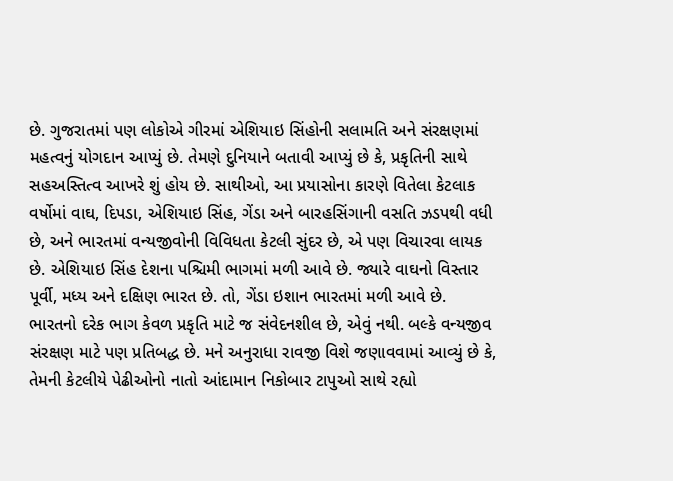છે. ગુજરાતમાં પણ લોકોએ ગીરમાં એશિયાઇ સિંહોની સલામતિ અને સંરક્ષણમાં મહત્વનું યોગદાન આપ્યું છે. તેમણે દુનિયાને બતાવી આપ્યું છે કે, પ્રકૃતિની સાથે સહઅસ્તિત્વ આખરે શું હોય છે. સાથીઓ, આ પ્રયાસોના કારણે વિતેલા કેટલાક વર્ષોમાં વાઘ, દિપડા, એશિયાઇ સિંહ, ગેંડા અને બારહસિંગાની વસતિ ઝડપથી વધી છે, અને ભારતમાં વન્યજીવોની વિવિધતા કેટલી સુંદર છે, એ પણ વિચારવા લાયક છે. એશિયાઇ સિંહ દેશના પશ્ચિમી ભાગમાં મળી આવે છે. જ્યારે વાઘનો વિસ્તાર પૂર્વી, મધ્ય અને દક્ષિણ ભારત છે. તો, ગેંડા ઇશાન ભારતમાં મળી આવે છે. ભારતનો દરેક ભાગ કેવળ પ્રકૃતિ માટે જ સંવેદનશીલ છે, એવું નથી. બલ્કે વન્યજીવ સંરક્ષણ માટે પણ પ્રતિબદ્ધ છે. મને અનુરાધા રાવજી વિશે જણાવવામાં આવ્યું છે કે, તેમની કેટલીયે પેઢીઓનો નાતો આંદામાન નિકોબાર ટાપુઓ સાથે રહ્યો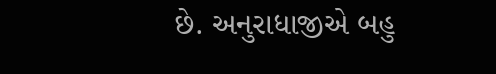છે. અનુરાધાજીએ બહુ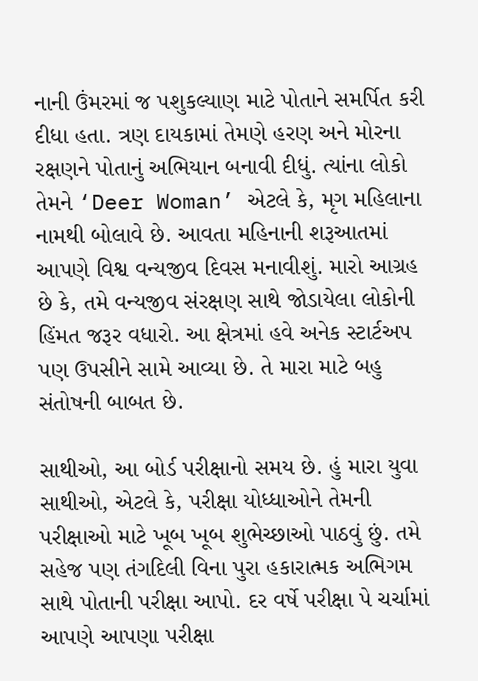નાની ઉંમરમાં જ પશુકલ્યાણ માટે પોતાને સમર્પિત કરી દીધા હતા. ત્રણ દાયકામાં તેમણે હરણ અને મોરના રક્ષણને પોતાનું અભિયાન બનાવી દીધું. ત્યાંના લોકો તેમને ‘Deer Woman’ એટલે કે, મૃગ મહિલાના નામથી બોલાવે છે. આવતા મહિનાની શરૂઆતમાં આપણે વિશ્વ વન્યજીવ દિવસ મનાવીશું. મારો આગ્રહ છે કે, તમે વન્યજીવ સંરક્ષણ સાથે જોડાયેલા લોકોની હિંમત જરૂર વધારો. આ ક્ષેત્રમાં હવે અનેક સ્ટાર્ટઅપ પણ ઉપસીને સામે આવ્યા છે. તે મારા માટે બહુ સંતોષની બાબત છે.

સાથીઓ, આ બોર્ડ પરીક્ષાનો સમય છે. હું મારા યુવા સાથીઓ, એટલે કે, પરીક્ષા યોધ્ધાઓને તેમની પરીક્ષાઓ માટે ખૂબ ખૂબ શુભેચ્છાઓ પાઠવું છું. તમે સહેજ પણ તંગદિલી વિના પુરા હકારાત્મક અભિગમ સાથે પોતાની પરીક્ષા આપો. દર વર્ષે પરીક્ષા પે ચર્ચામાં આપણે આપણા પરીક્ષા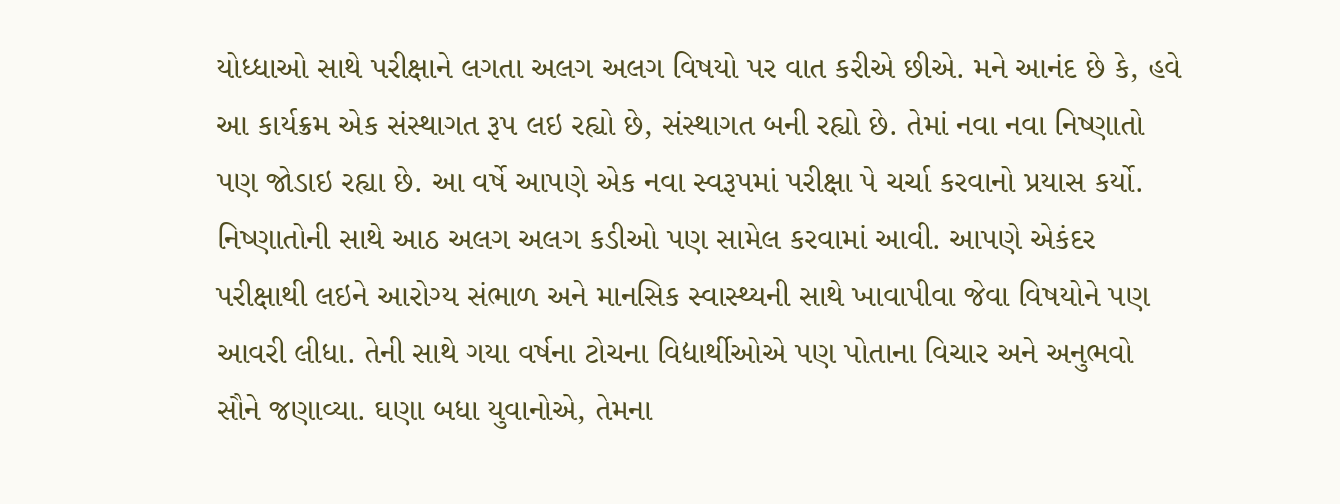યોધ્ધાઓ સાથે પરીક્ષાને લગતા અલગ અલગ વિષયો પર વાત કરીએ છીએ. મને આનંદ છે કે, હવે આ કાર્યક્રમ એક સંસ્થાગત રૂપ લઇ રહ્યો છે, સંસ્થાગત બની રહ્યો છે. તેમાં નવા નવા નિષ્ણાતો પણ જોડાઇ રહ્યા છે. આ વર્ષે આપણે એક નવા સ્વરૂપમાં પરીક્ષા પે ચર્ચા કરવાનો પ્રયાસ કર્યો. નિષ્ણાતોની સાથે આઠ અલગ અલગ કડીઓ પણ સામેલ કરવામાં આવી. આપણે એકંદર પરીક્ષાથી લઇને આરોગ્ય સંભાળ અને માનસિક સ્વાસ્થ્યની સાથે ખાવાપીવા જેવા વિષયોને પણ આવરી લીધા. તેની સાથે ગયા વર્ષના ટોચના વિદ્યાર્થીઓએ પણ પોતાના વિચાર અને અનુભવો સૌને જણાવ્યા. ઘણા બધા યુવાનોએ, તેમના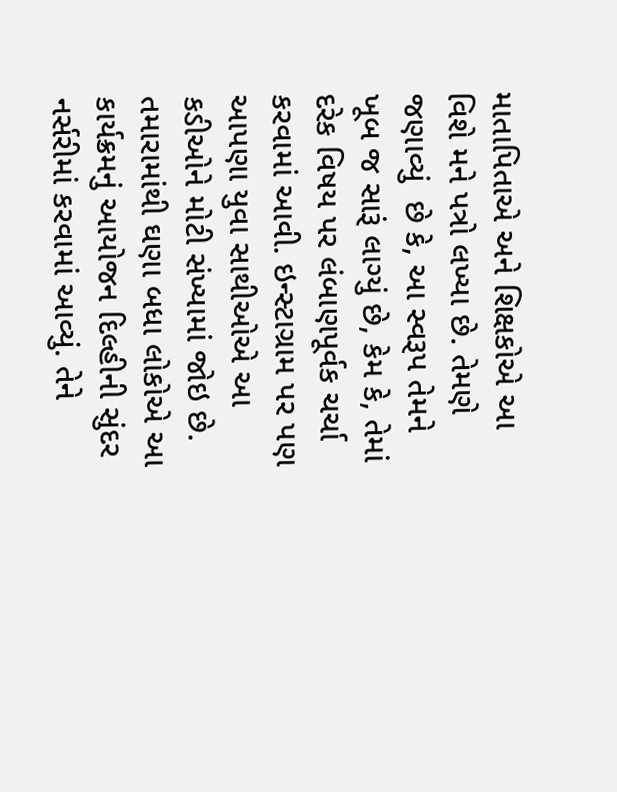માતાપિતાએ અને શિક્ષકોએ આ વિશે મને પત્રો લખ્યા છે. તેમણે જણાવ્યું  છે કે, આ સ્વરૂપ તેમને ખૂબ જ સારૂં લાગ્યું છે, કેમ કે, તેમાં દરેક વિષય પર લંબાણપૂર્વક ચર્ચા કરવામાં આવી. ઇન્સ્ટાગ્રામ પર પણ આપણા યુવા સાથીઓએ આ કડીઓને મોટી સંખ્યામાં જોઇ છે. તમારામાંથી ઘણા બધા લોકોએ આ કાર્યક્રમનું આયોજન દિલ્હીની સુંદર નર્સરીમાં કરવામાં આવ્યું. તેને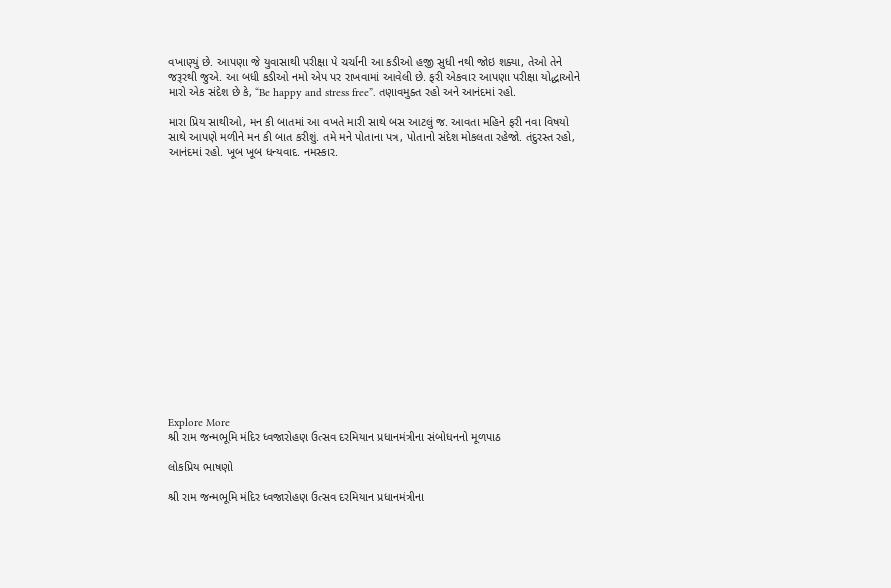વખાણ્યું છે. આપણા જે યુવાસાથી પરીક્ષા પે ચર્ચાની આ કડીઓ હજી સુધી નથી જોઇ શક્યા, તેઓ તેને જરૂરથી જુએ. આ બધી કડીઓ નમો એપ પર રાખવામાં આવેલી છે. ફરી એકવાર આપણા પરીક્ષા યોદ્ધાઓને મારો એક સંદેશ છે કે, “Be happy and stress free”. તણાવમુક્ત રહો અને આનંદમાં રહો.

મારા પ્રિય સાથીઓ, મન કી બાતમાં આ વખતે મારી સાથે બસ આટલું જ. આવતા મહિને ફરી નવા વિષયો સાથે આપણે મળીને મન કી બાત કરીશું. તમે મને પોતાના પત્ર, પોતાનો સંદેશ મોકલતા રહેજો. તંદુરસ્ત રહો, આનંદમાં રહો. ખૂબ ખૂબ ધન્યવાદ. નમસ્કાર.

















Explore More
શ્રી રામ જન્મભૂમિ મંદિર ધ્વજારોહણ ઉત્સવ દરમિયાન પ્રધાનમંત્રીના સંબોધનનો મૂળપાઠ

લોકપ્રિય ભાષણો

શ્રી રામ જન્મભૂમિ મંદિર ધ્વજારોહણ ઉત્સવ દરમિયાન પ્રધાનમંત્રીના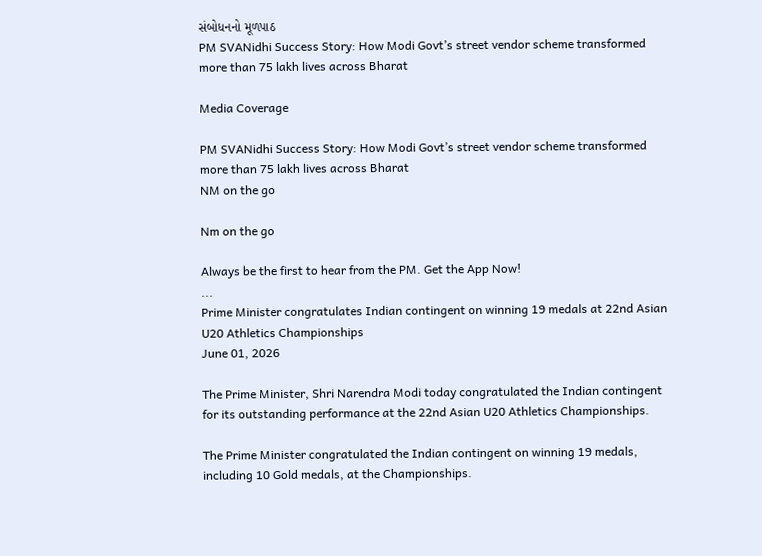સંબોધનનો મૂળપાઠ
PM SVANidhi Success Story: How Modi Govt’s street vendor scheme transformed more than 75 lakh lives across Bharat

Media Coverage

PM SVANidhi Success Story: How Modi Govt’s street vendor scheme transformed more than 75 lakh lives across Bharat
NM on the go

Nm on the go

Always be the first to hear from the PM. Get the App Now!
...
Prime Minister congratulates Indian contingent on winning 19 medals at 22nd Asian U20 Athletics Championships
June 01, 2026

The Prime Minister, Shri Narendra Modi today congratulated the Indian contingent for its outstanding performance at the 22nd Asian U20 Athletics Championships.

The Prime Minister congratulated the Indian contingent on winning 19 medals, including 10 Gold medals, at the Championships.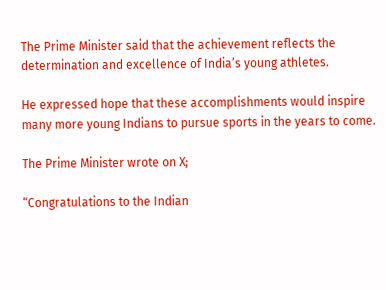The Prime Minister said that the achievement reflects the determination and excellence of India’s young athletes.

He expressed hope that these accomplishments would inspire many more young Indians to pursue sports in the years to come.

The Prime Minister wrote on X;

“Congratulations to the Indian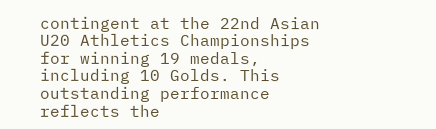contingent at the 22nd Asian U20 Athletics Championships for winning 19 medals, including 10 Golds. This outstanding performance reflects the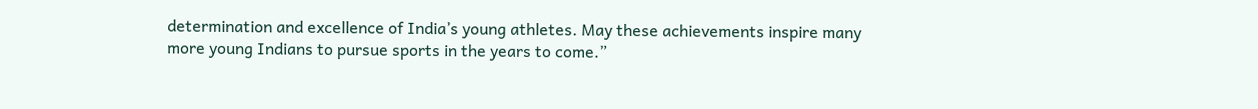determination and excellence of India’s young athletes. May these achievements inspire many more young Indians to pursue sports in the years to come.”